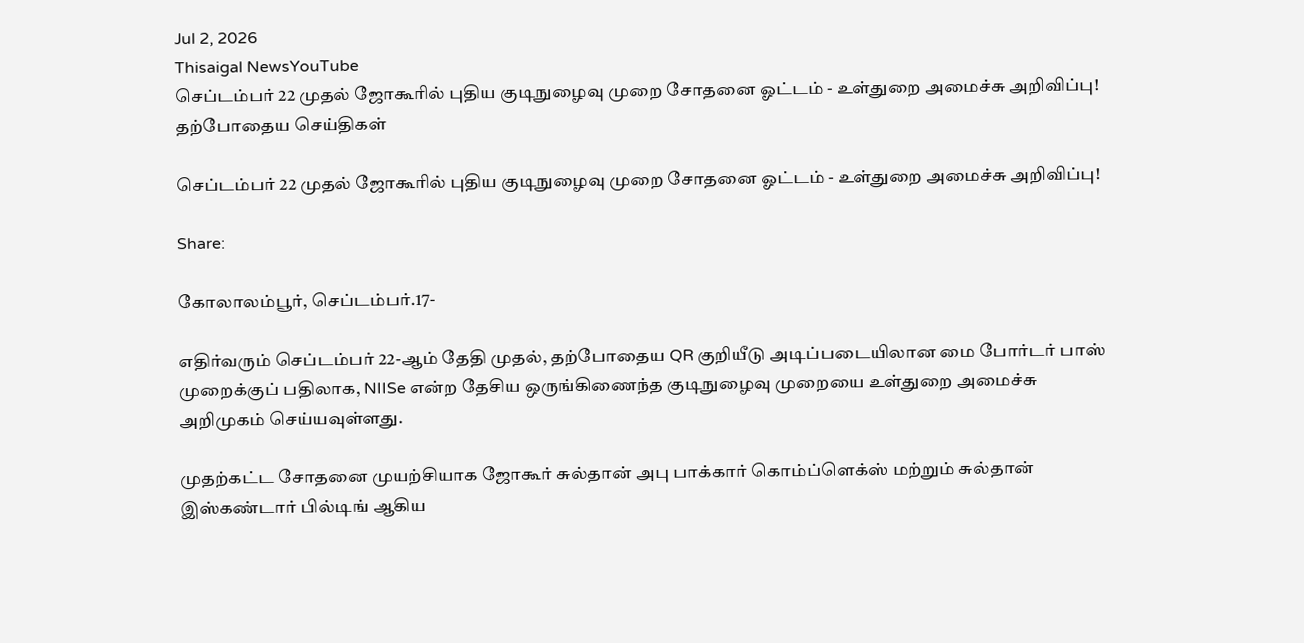Jul 2, 2026
Thisaigal NewsYouTube
செப்டம்பர் 22 முதல் ஜோகூரில் புதிய குடிநுழைவு முறை சோதனை ஓட்டம் - உள்துறை அமைச்சு அறிவிப்பு!
தற்போதைய செய்திகள்

செப்டம்பர் 22 முதல் ஜோகூரில் புதிய குடிநுழைவு முறை சோதனை ஓட்டம் - உள்துறை அமைச்சு அறிவிப்பு!

Share:

கோலாலம்பூர், செப்டம்பர்.17-

எதிர்வரும் செப்டம்பர் 22-ஆம் தேதி முதல், தற்போதைய QR குறியீடு அடிப்படையிலான மை போர்டர் பாஸ் முறைக்குப் பதிலாக, NIISe என்ற தேசிய ஒருங்கிணைந்த குடிநுழைவு முறையை உள்துறை அமைச்சு அறிமுகம் செய்யவுள்ளது.

முதற்கட்ட சோதனை முயற்சியாக ஜோகூர் சுல்தான் அபு பாக்கார் கொம்ப்ளெக்ஸ் மற்றும் சுல்தான் இஸ்கண்டார் பில்டிங் ஆகிய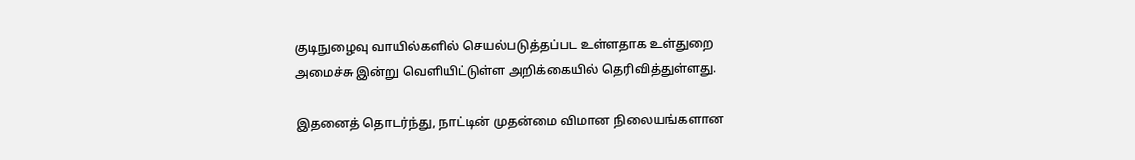குடிநுழைவு வாயில்களில் செயல்படுத்தப்பட உள்ளதாக உள்துறை அமைச்சு இன்று வெளியிட்டுள்ள அறிக்கையில் தெரிவித்துள்ளது.

இதனைத் தொடர்ந்து, நாட்டின் முதன்மை விமான நிலையங்களான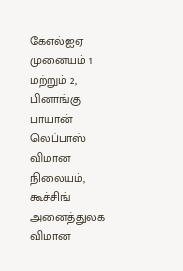கேஎல்ஐஏ முனையம் 1 மற்றும் 2, பினாங்கு பாயான் லெப்பாஸ் விமான நிலையம், கூச்சிங் அனைத்துலக விமான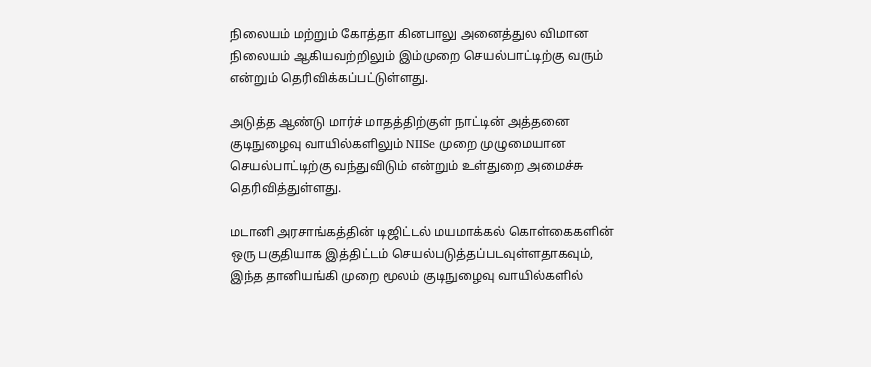நிலையம் மற்றும் கோத்தா கினபாலு அனைத்துல விமான நிலையம் ஆகியவற்றிலும் இம்முறை செயல்பாட்டிற்கு வரும் என்றும் தெரிவிக்கப்பட்டுள்ளது.

அடுத்த ஆண்டு மார்ச் மாதத்திற்குள் நாட்டின் அத்தனை குடிநுழைவு வாயில்களிலும் NIISe முறை முழுமையான செயல்பாட்டிற்கு வந்துவிடும் என்றும் உள்துறை அமைச்சு தெரிவித்துள்ளது.

மடானி அரசாங்கத்தின் டிஜிட்டல் மயமாக்கல் கொள்கைகளின் ஒரு பகுதியாக இத்திட்டம் செயல்படுத்தப்படவுள்ளதாகவும், இந்த தானியங்கி முறை மூலம் குடிநுழைவு வாயில்களில்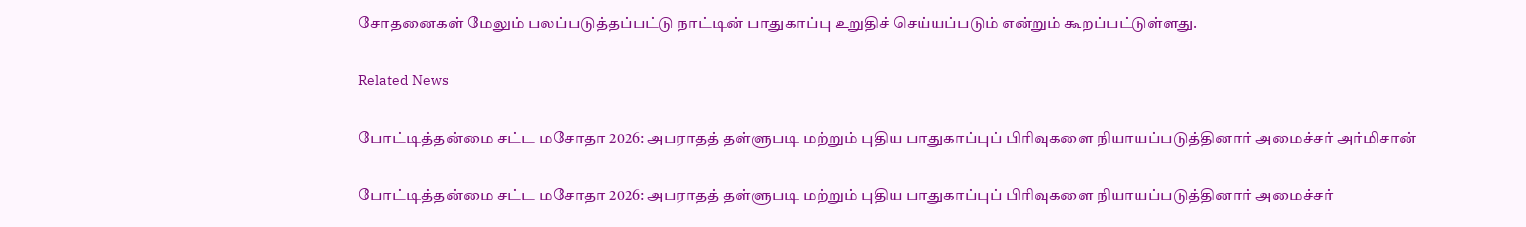சோதனைகள் மேலும் பலப்படுத்தப்பட்டு நாட்டின் பாதுகாப்பு உறுதிச் செய்யப்படும் என்றும் கூறப்பட்டுள்ளது.

Related News

போட்டித்தன்மை சட்ட மசோதா 2026: அபராதத் தள்ளுபடி மற்றும் புதிய பாதுகாப்புப் பிரிவுகளை நியாயப்படுத்தினார் அமைச்சர் அர்மிசான்

போட்டித்தன்மை சட்ட மசோதா 2026: அபராதத் தள்ளுபடி மற்றும் புதிய பாதுகாப்புப் பிரிவுகளை நியாயப்படுத்தினார் அமைச்சர்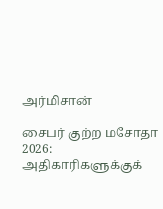அர்மிசான்

சைபர் குற்ற மசோதா 2026: அதிகாரிகளுக்குக்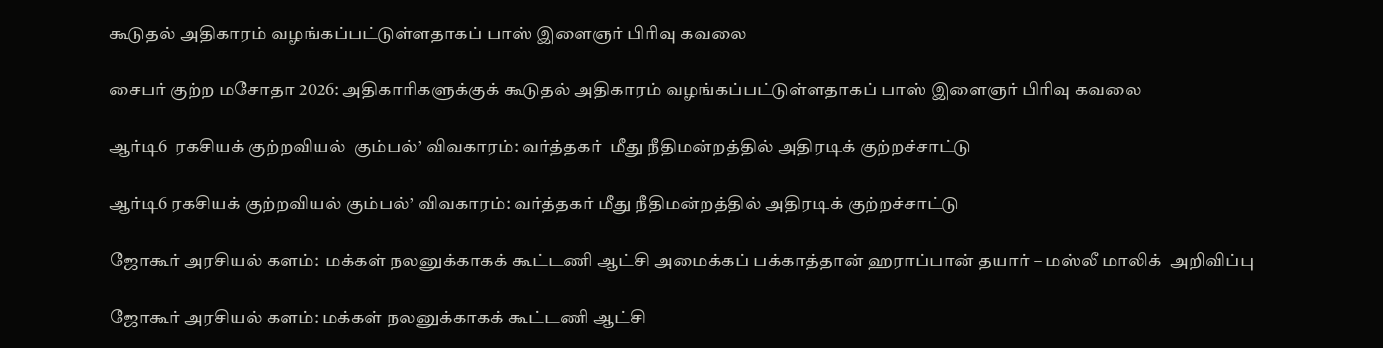கூடுதல் அதிகாரம் வழங்கப்பட்டுள்ளதாகப் பாஸ் இளைஞர் பிரிவு கவலை

சைபர் குற்ற மசோதா 2026: அதிகாரிகளுக்குக் கூடுதல் அதிகாரம் வழங்கப்பட்டுள்ளதாகப் பாஸ் இளைஞர் பிரிவு கவலை

ஆர்டி6  ரகசியக் குற்றவியல்  கும்பல்’ விவகாரம்: வர்த்தகர்  மீது நீதிமன்றத்தில் அதிரடிக் குற்றச்சாட்டு

ஆர்டி6 ரகசியக் குற்றவியல் கும்பல்’ விவகாரம்: வர்த்தகர் மீது நீதிமன்றத்தில் அதிரடிக் குற்றச்சாட்டு

ஜோகூர் அரசியல் களம்:  மக்கள் நலனுக்காகக் கூட்டணி ஆட்சி அமைக்கப் பக்காத்தான் ஹராப்பான் தயார் – மஸ்லீ மாலிக்  அறிவிப்பு

ஜோகூர் அரசியல் களம்: மக்கள் நலனுக்காகக் கூட்டணி ஆட்சி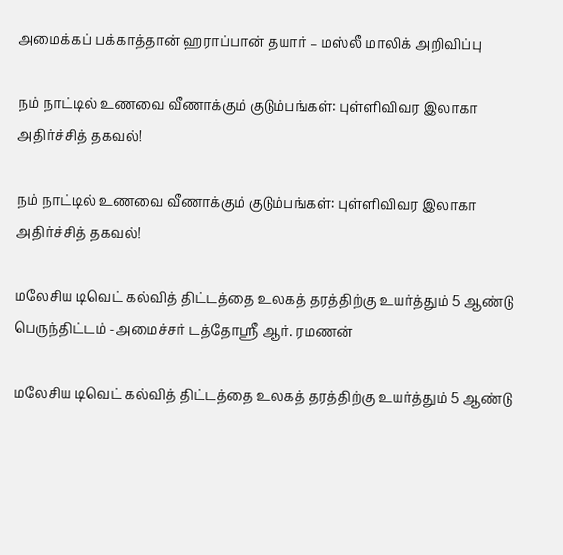அமைக்கப் பக்காத்தான் ஹராப்பான் தயார் – மஸ்லீ மாலிக் அறிவிப்பு

நம் நாட்டில் உணவை வீணாக்கும் குடும்பங்கள்: புள்ளிவிவர இலாகா அதிர்ச்சித் தகவல்!

நம் நாட்டில் உணவை வீணாக்கும் குடும்பங்கள்: புள்ளிவிவர இலாகா அதிர்ச்சித் தகவல்!

மலேசிய டிவெட் கல்வித் திட்டத்தை உலகத் தரத்திற்கு உயர்த்தும் 5 ஆண்டு பெருந்திட்டம் -அமைச்சர் டத்தோஸ்ரீ ஆர். ரமணன்

மலேசிய டிவெட் கல்வித் திட்டத்தை உலகத் தரத்திற்கு உயர்த்தும் 5 ஆண்டு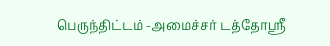பெருந்திட்டம் -அமைச்சர் டத்தோஸ்ரீ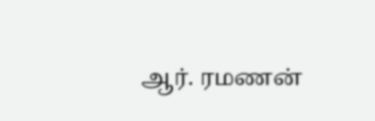ஆர். ரமணன்